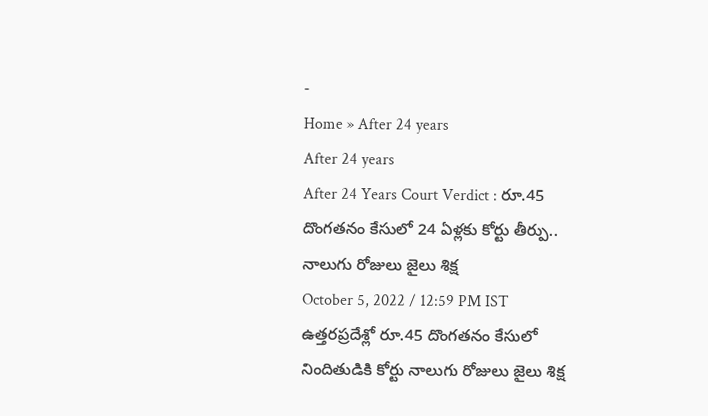-
Home » After 24 years
After 24 years
After 24 Years Court Verdict : రూ.45 దొంగతనం కేసులో 24 ఏళ్లకు కోర్టు తీర్పు.. నాలుగు రోజులు జైలు శిక్ష
October 5, 2022 / 12:59 PM IST
ఉత్తరప్రదేశ్లో రూ.45 దొంగతనం కేసులో నిందితుడికి కోర్టు నాలుగు రోజులు జైలు శిక్ష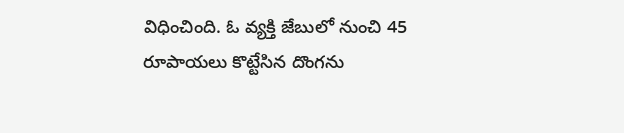విధించింది. ఓ వ్యక్తి జేబులో నుంచి 45 రూపాయలు కొట్టేసిన దొంగను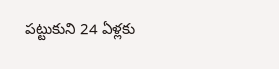పట్టుకుని 24 ఏళ్లకు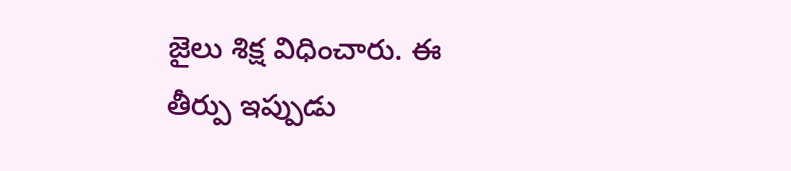జైలు శిక్ష విధించారు. ఈ తీర్పు ఇప్పుడు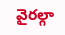వైరల్గా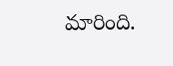మారింది.